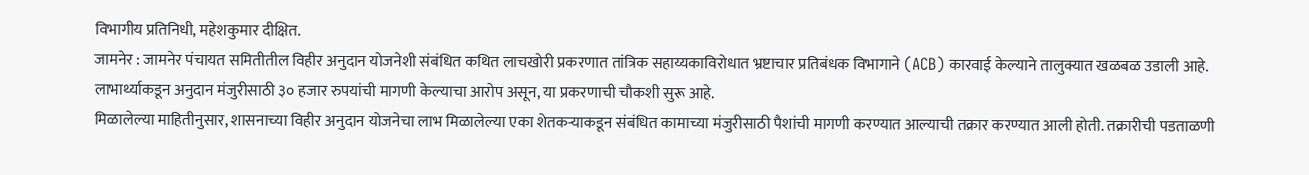विभागीय प्रतिनिधी, महेशकुमार दीक्षित.
जामनेर : जामनेर पंचायत समितीतील विहीर अनुदान योजनेशी संबंधित कथित लाचखोरी प्रकरणात तांत्रिक सहाय्यकाविरोधात भ्रष्टाचार प्रतिबंधक विभागाने (ACB) कारवाई केल्याने तालुक्यात खळबळ उडाली आहे. लाभार्थ्याकडून अनुदान मंजुरीसाठी ३० हजार रुपयांची मागणी केल्याचा आरोप असून, या प्रकरणाची चौकशी सुरू आहे.
मिळालेल्या माहितीनुसार, शासनाच्या विहीर अनुदान योजनेचा लाभ मिळालेल्या एका शेतकऱ्याकडून संबंधित कामाच्या मंजुरीसाठी पैशांची मागणी करण्यात आल्याची तक्रार करण्यात आली होती. तक्रारीची पडताळणी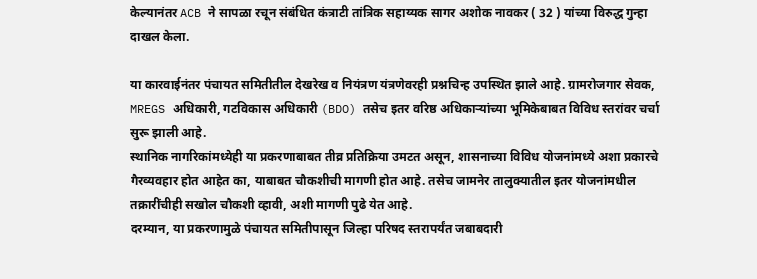केल्यानंतर ACB ने सापळा रचून संबंधित कंत्राटी तांत्रिक सहाय्यक सागर अशोक नावकर ( 32 ) यांच्या विरुद्ध गुन्हा दाखल केला.

या कारवाईनंतर पंचायत समितीतील देखरेख व नियंत्रण यंत्रणेवरही प्रश्नचिन्ह उपस्थित झाले आहे. ग्रामरोजगार सेवक, MREGS अधिकारी, गटविकास अधिकारी (BDO) तसेच इतर वरिष्ठ अधिकाऱ्यांच्या भूमिकेबाबत विविध स्तरांवर चर्चा सुरू झाली आहे.
स्थानिक नागरिकांमध्येही या प्रकरणाबाबत तीव्र प्रतिक्रिया उमटत असून, शासनाच्या विविध योजनांमध्ये अशा प्रकारचे गैरव्यवहार होत आहेत का, याबाबत चौकशीची मागणी होत आहे. तसेच जामनेर तालुक्यातील इतर योजनांमधील तक्रारींचीही सखोल चौकशी व्हावी, अशी मागणी पुढे येत आहे.
दरम्यान, या प्रकरणामुळे पंचायत समितीपासून जिल्हा परिषद स्तरापर्यंत जबाबदारी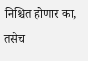निश्चित होणार का, तसेच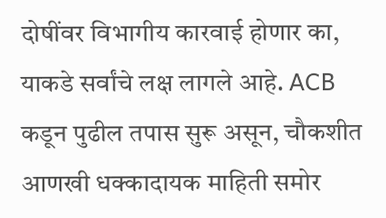दोषींवर विभागीय कारवाई होणार का, याकडे सर्वांचे लक्ष लागले आहे. ACB कडून पुढील तपास सुरू असून, चौकशीत आणखी धक्कादायक माहिती समोर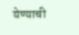येण्याची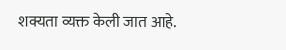शक्यता व्यक्त केली जात आहे.